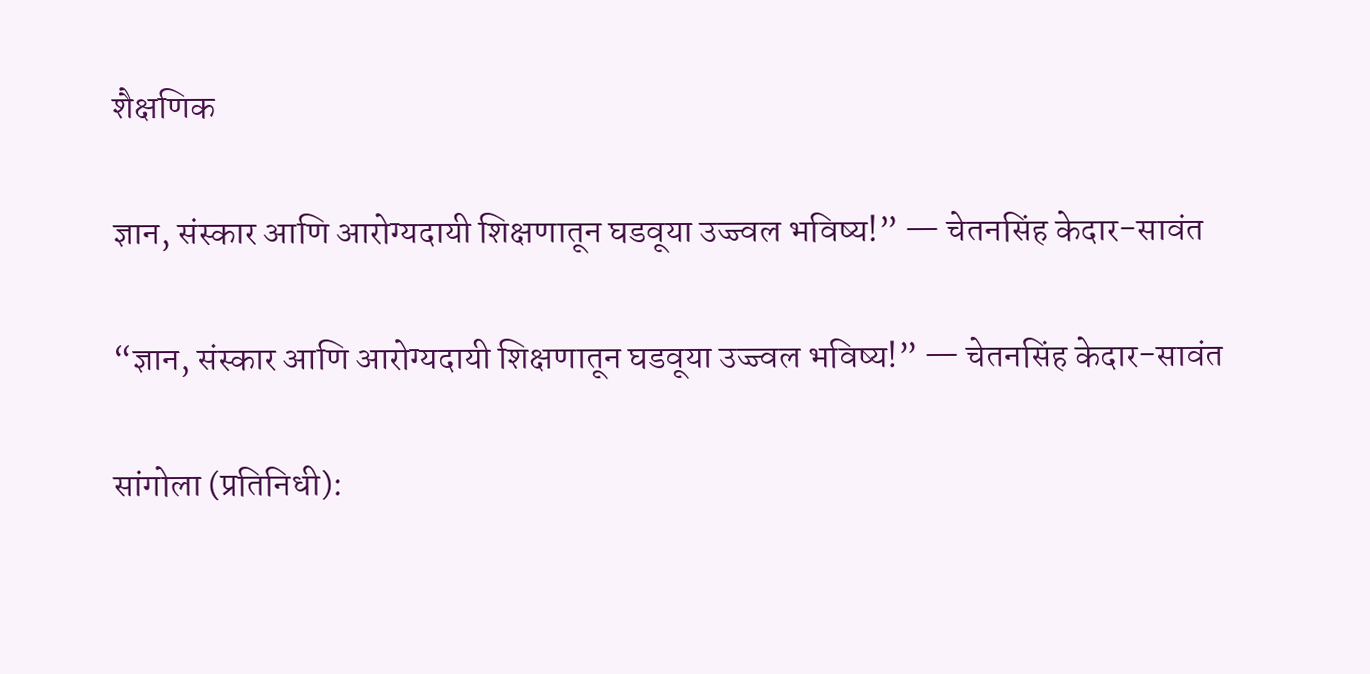शैक्षणिक

ज्ञान, संस्कार आणि आरोग्यदायी शिक्षणातून घडवूया उज्ज्वल भविष्य!” — चेतनसिंह केदार-सावंत

“ज्ञान, संस्कार आणि आरोग्यदायी शिक्षणातून घडवूया उज्ज्वल भविष्य!” — चेतनसिंह केदार-सावंत

सांगोला (प्रतिनिधी):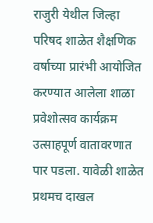राजुरी येथील जिल्हा परिषद शाळेत शैक्षणिक वर्षाच्या प्रारंभी आयोजित करण्यात आलेला शाळा प्रवेशोत्सव कार्यक्रम उत्साहपूर्ण वातावरणात पार पडला. यावेळी शाळेत प्रथमच दाखल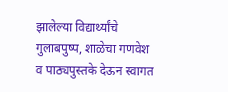झालेल्या विद्यार्थ्यांचे गुलाबपुष्प, शाळेचा गणवेश व पाठ्यपुस्तके देऊन स्वागत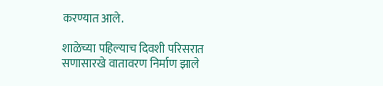करण्यात आले.

शाळेच्या पहिल्याच दिवशी परिसरात सणासारखे वातावरण निर्माण झाले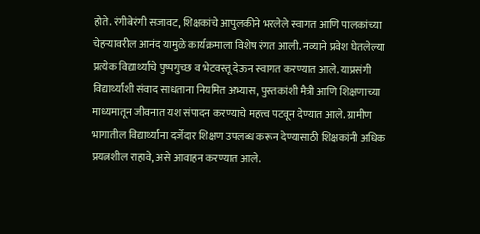होते. रंगीबेरंगी सजावट, शिक्षकांचे आपुलकीने भरलेले स्वागत आणि पालकांच्या चेहऱ्यावरील आनंद यामुळे कार्यक्रमाला विशेष रंगत आली. नव्याने प्रवेश घेतलेल्या प्रत्येक विद्यार्थ्याचे पुष्पगुच्छ व भेटवस्तू देऊन स्वागत करण्यात आले. याप्रसंगी विद्यार्थ्यांशी संवाद साधताना नियमित अभ्यास, पुस्तकांशी मैत्री आणि शिक्षणाच्या माध्यमातून जीवनात यश संपादन करण्याचे महत्त्व पटवून देण्यात आले. ग्रामीण भागातील विद्यार्थ्यांना दर्जेदार शिक्षण उपलब्ध करून देण्यासाठी शिक्षकांनी अधिक प्रयत्नशील राहावे, असे आवाहन करण्यात आले.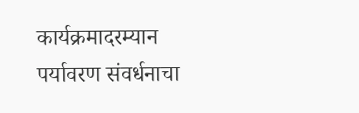कार्यक्रमादरम्यान पर्यावरण संवर्धनाचा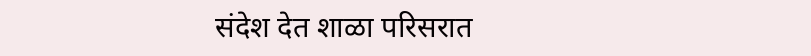संदेश देत शाळा परिसरात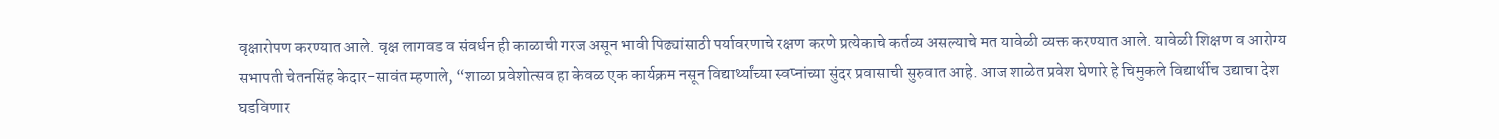वृक्षारोपण करण्यात आले. वृक्ष लागवड व संवर्धन ही काळाची गरज असून भावी पिढ्यांसाठी पर्यावरणाचे रक्षण करणे प्रत्येकाचे कर्तव्य असल्याचे मत यावेळी व्यक्त करण्यात आले. यावेळी शिक्षण व आरोग्य सभापती चेतनसिंह केदार-सावंत म्हणाले, “शाळा प्रवेशोत्सव हा केवळ एक कार्यक्रम नसून विद्यार्थ्यांच्या स्वप्नांच्या सुंदर प्रवासाची सुरुवात आहे. आज शाळेत प्रवेश घेणारे हे चिमुकले विद्यार्थीच उद्याचा देश घडविणार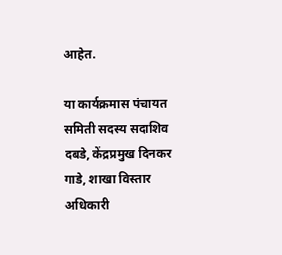आहेत.

या कार्यक्रमास पंचायत समिती सदस्य सदाशिव दबडे, केंद्रप्रमुख दिनकर गाडे, शाखा विस्तार अधिकारी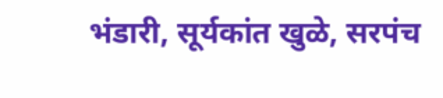भंडारी, सूर्यकांत खुळे, सरपंच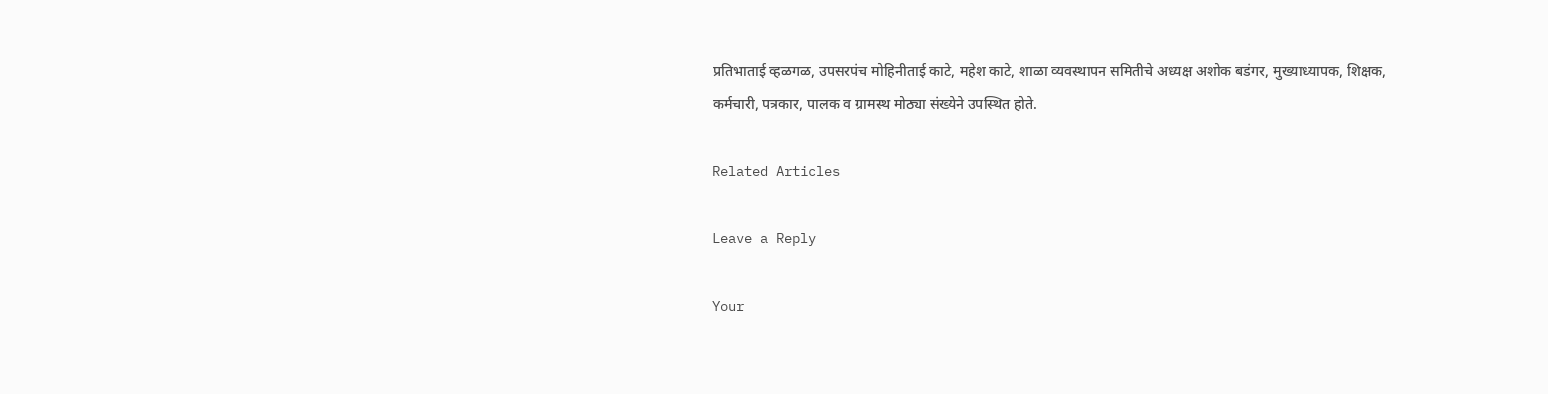प्रतिभाताई व्हळगळ, उपसरपंच मोहिनीताई काटे, महेश काटे, शाळा व्यवस्थापन समितीचे अध्यक्ष अशोक बडंगर, मुख्याध्यापक, शिक्षक, कर्मचारी, पत्रकार, पालक व ग्रामस्थ मोठ्या संख्येने उपस्थित होते.

Related Articles

Leave a Reply

Your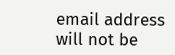email address will not be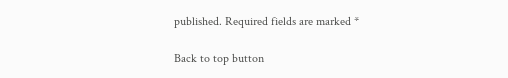published. Required fields are marked *

Back to top button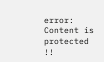error: Content is protected !!